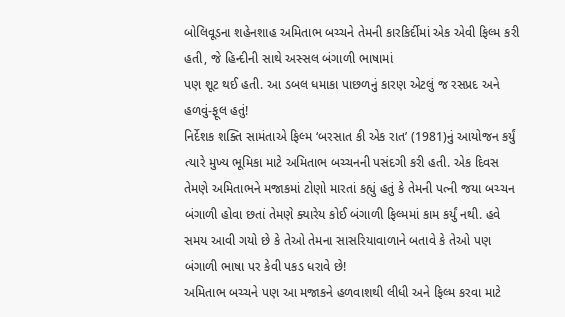બોલિવૂડના શહેનશાહ અમિતાભ બચ્ચને તેમની કારકિર્દીમાં એક એવી ફિલ્મ કરી હતી, જે હિન્દીની સાથે અસ્સલ બંગાળી ભાષામાં
પણ શૂટ થઈ હતી. આ ડબલ ધમાકા પાછળનું કારણ એટલું જ રસપ્રદ અને હળવું-ફૂલ હતું!
નિર્દેશક શક્તિ સામંતાએ ફિલ્મ ‘બરસાત કી એક રાત’ (1981)નું આયોજન કર્યું ત્યારે મુખ્ય ભૂમિકા માટે અમિતાભ બચ્ચનની પસંદગી કરી હતી. એક દિવસ તેમણે અમિતાભને મજાકમાં ટોણો મારતાં કહ્યું હતું કે તેમની પત્ની જયા બચ્ચન બંગાળી હોવા છતાં તેમણે ક્યારેય કોઈ બંગાળી ફિલ્મમાં કામ કર્યું નથી. હવે સમય આવી ગયો છે કે તેઓ તેમના સાસરિયાવાળાને બતાવે કે તેઓ પણ બંગાળી ભાષા પર કેવી પકડ ધરાવે છે!
અમિતાભ બચ્ચને પણ આ મજાકને હળવાશથી લીધી અને ફિલ્મ કરવા માટે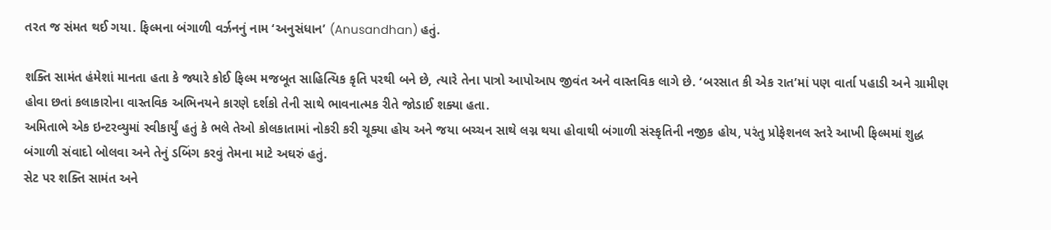તરત જ સંમત થઈ ગયા. ફિલ્મના બંગાળી વર્ઝનનું નામ ‘અનુસંધાન’ (Anusandhan) હતું.

શક્તિ સામંત હંમેશાં માનતા હતા કે જ્યારે કોઈ ફિલ્મ મજબૂત સાહિત્યિક કૃતિ પરથી બને છે, ત્યારે તેના પાત્રો આપોઆપ જીવંત અને વાસ્તવિક લાગે છે. ‘બરસાત કી એક રાત’માં પણ વાર્તા પહાડી અને ગ્રામીણ હોવા છતાં કલાકારોના વાસ્તવિક અભિનયને કારણે દર્શકો તેની સાથે ભાવનાત્મક રીતે જોડાઈ શક્યા હતા.
અમિતાભે એક ઇન્ટરવ્યુમાં સ્વીકાર્યું હતું કે ભલે તેઓ કોલકાતામાં નોકરી કરી ચૂક્યા હોય અને જયા બચ્ચન સાથે લગ્ન થયા હોવાથી બંગાળી સંસ્કૃતિની નજીક હોય, પરંતુ પ્રોફેશનલ સ્તરે આખી ફિલ્મમાં શુદ્ધ બંગાળી સંવાદો બોલવા અને તેનું ડબિંગ કરવું તેમના માટે અઘરું હતું.
સેટ પર શક્તિ સામંત અને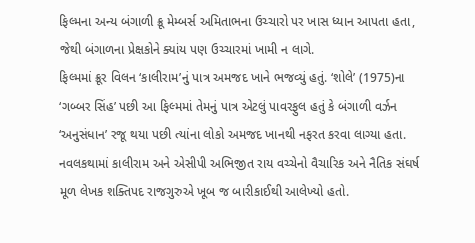ફિલ્મના અન્ય બંગાળી ક્રૂ મેમ્બર્સ અમિતાભના ઉચ્ચારો પર ખાસ ધ્યાન આપતા હતા, જેથી બંગાળના પ્રેક્ષકોને ક્યાંય પણ ઉચ્ચારમાં ખામી ન લાગે.
ફિલ્મમાં ક્રૂર વિલન ‘કાલીરામ’નું પાત્ર અમજદ ખાને ભજવ્યું હતું. ‘શોલે’ (1975)ના ‘ગબ્બર સિંહ’ પછી આ ફિલ્મમાં તેમનું પાત્ર એટલું પાવરફુલ હતું કે બંગાળી વર્ઝન ‘અનુસંધાન’ રજૂ થયા પછી ત્યાંના લોકો અમજદ ખાનથી નફરત કરવા લાગ્યા હતા.
નવલકથામાં કાલીરામ અને એસીપી અભિજીત રાય વચ્ચેનો વૈચારિક અને નૈતિક સંઘર્ષ મૂળ લેખક શક્તિપદ રાજગુરુએ ખૂબ જ બારીકાઈથી આલેખ્યો હતો.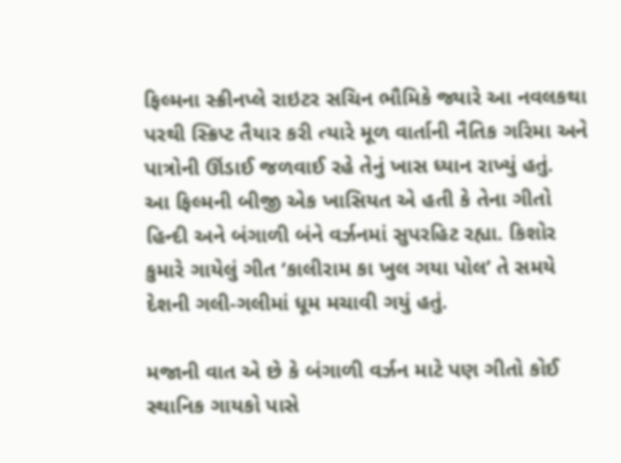ફિલ્મના સ્ક્રીનપ્લે રાઇટર સચિન ભૌમિકે જ્યારે આ નવલકથા પરથી સ્ક્રિપ્ટ તૈયાર કરી ત્યારે મૂળ વાર્તાની નૈતિક ગરિમા અને પાત્રોની ઊંડાઈ જળવાઈ રહે તેનું ખાસ ધ્યાન રાખ્યું હતું.
આ ફિલ્મની બીજી એક ખાસિયત એ હતી કે તેના ગીતો હિન્દી અને બંગાળી બંને વર્ઝનમાં સુપરહિટ રહ્યા. કિશોર કુમારે ગાયેલું ગીત ‘કાલીરામ કા ખુલ ગયા પોલ’ તે સમયે દેશની ગલી-ગલીમાં ધૂમ મચાવી ગયું હતું.

મજાની વાત એ છે કે બંગાળી વર્ઝન માટે પણ ગીતો કોઈ સ્થાનિક ગાયકો પાસે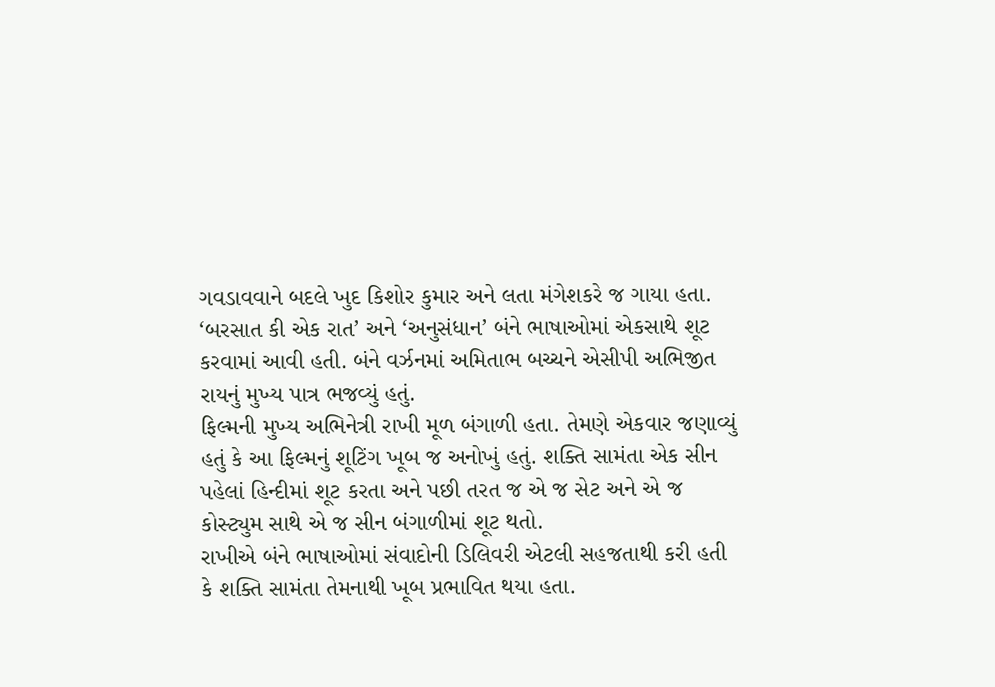ગવડાવવાને બદલે ખુદ કિશોર કુમાર અને લતા મંગેશકરે જ ગાયા હતા.
‘બરસાત કી એક રાત’ અને ‘અનુસંધાન’ બંને ભાષાઓમાં એકસાથે શૂટ કરવામાં આવી હતી. બંને વર્ઝનમાં અમિતાભ બચ્ચને એસીપી અભિજીત રાયનું મુખ્ય પાત્ર ભજવ્યું હતું.
ફિલ્મની મુખ્ય અભિનેત્રી રાખી મૂળ બંગાળી હતા. તેમણે એકવાર જણાવ્યું હતું કે આ ફિલ્મનું શૂટિંગ ખૂબ જ અનોખું હતું. શક્તિ સામંતા એક સીન પહેલાં હિન્દીમાં શૂટ કરતા અને પછી તરત જ એ જ સેટ અને એ જ કોસ્ટ્યુમ સાથે એ જ સીન બંગાળીમાં શૂટ થતો.
રાખીએ બંને ભાષાઓમાં સંવાદોની ડિલિવરી એટલી સહજતાથી કરી હતી કે શક્તિ સામંતા તેમનાથી ખૂબ પ્રભાવિત થયા હતા.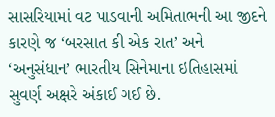સાસરિયામાં વટ પાડવાની અમિતાભની આ જીદને કારણે જ ‘બરસાત કી એક રાત’ અને ‘અનુસંધાન’ ભારતીય સિનેમાના ઇતિહાસમાં સુવર્ણ અક્ષરે અંકાઈ ગઈ છે.